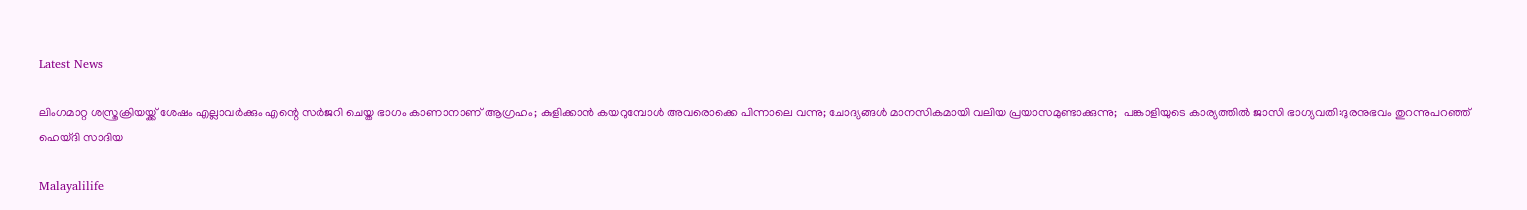Latest News

ലിംഗമാറ്റ ശസ്ത്രക്രിയയ്ക്ക് ശേഷം എല്ലാവര്‍ക്കും എന്റെ സര്‍ജറി ചെയ്ത ഭാഗം കാണാനാണ് ആഗ്രഹം; കുളിക്കാന്‍ കയറുമ്പോള്‍ അവരൊക്കെ പിന്നാലെ വന്നു; ചോദ്യങ്ങള്‍ മാനസികമായി വലിയ പ്രയാസമുണ്ടാക്കുന്നു;  പങ്കാളിയുടെ കാര്യത്തില്‍ ജാസി ഭാഗ്യവതി:ദുരനുഭവം തുറന്നുപറഞ്ഞ് ഹെയ്ദി സാദിയ

Malayalilife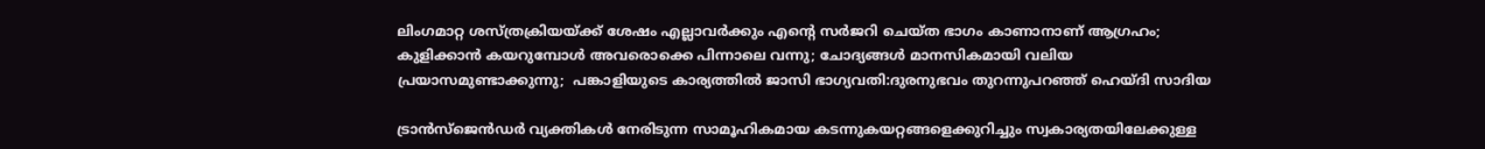ലിംഗമാറ്റ ശസ്ത്രക്രിയയ്ക്ക് ശേഷം എല്ലാവര്‍ക്കും എന്റെ സര്‍ജറി ചെയ്ത ഭാഗം കാണാനാണ് ആഗ്രഹം; കുളിക്കാന്‍ കയറുമ്പോള്‍ അവരൊക്കെ പിന്നാലെ വന്നു; ചോദ്യങ്ങള്‍ മാനസികമായി വലിയ പ്രയാസമുണ്ടാക്കുന്നു;  പങ്കാളിയുടെ കാര്യത്തില്‍ ജാസി ഭാഗ്യവതി:ദുരനുഭവം തുറന്നുപറഞ്ഞ് ഹെയ്ദി സാദിയ

ട്രാന്‍സ്ജെന്‍ഡര്‍ വ്യക്തികള്‍ നേരിടുന്ന സാമൂഹികമായ കടന്നുകയറ്റങ്ങളെക്കുറിച്ചും സ്വകാര്യതയിലേക്കുള്ള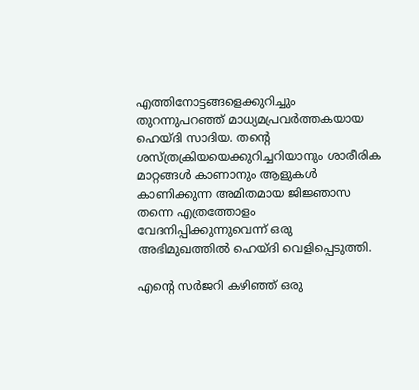എത്തിനോട്ടങ്ങളെക്കുറിച്ചും തുറന്നുപറഞ്ഞ് മാധ്യമപ്രവര്‍ത്തകയായ ഹെയ്ദി സാദിയ. തന്റെ ശസ്ത്രക്രിയയെക്കുറിച്ചറിയാനും ശാരീരിക മാറ്റങ്ങള്‍ കാണാനും ആളുകള്‍ കാണിക്കുന്ന അമിതമായ ജിജ്ഞാസ തന്നെ എത്രത്തോളം വേദനിപ്പിക്കുന്നുവെന്ന് ഒരു അഭിമുഖത്തില്‍ ഹെയ്ദി വെളിപ്പെടുത്തി.

എന്റെ സര്‍ജറി കഴിഞ്ഞ് ഒരു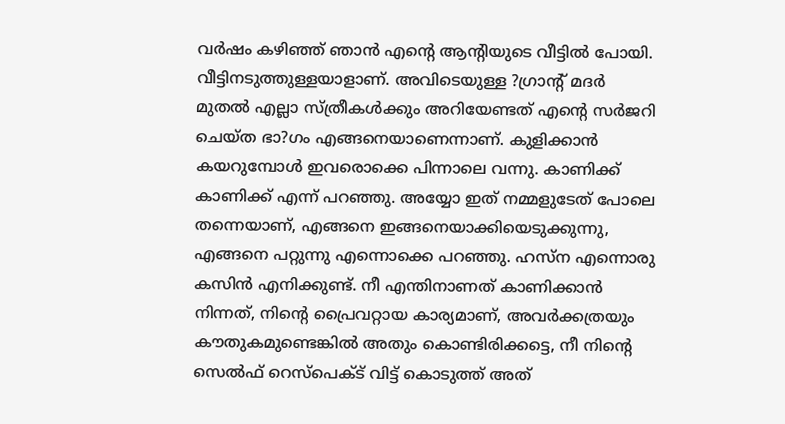വര്‍ഷം കഴിഞ്ഞ് ഞാന്‍ എന്റെ ആന്റിയുടെ വീട്ടില്‍ പോയി. വീട്ടിനടുത്തുള്ളയാളാണ്. അവിടെയുള്ള ?ഗ്രാന്റ് മദര്‍ മുതല്‍ എല്ലാ സ്ത്രീകള്‍ക്കും അറിയേണ്ടത് എന്റെ സര്‍ജറി ചെയ്ത ഭാ?ഗം എങ്ങനെയാണെന്നാണ്. കുളിക്കാന്‍ കയറുമ്പോള്‍ ഇവരൊക്കെ പിന്നാലെ വന്നു. കാണിക്ക് കാണിക്ക് എന്ന് പറഞ്ഞു. അയ്യോ ഇത് നമ്മളുടേത് പോലെ തന്നെയാണ്, എങ്ങനെ ഇങ്ങനെയാക്കിയെടുക്കുന്നു, എങ്ങനെ പറ്റുന്നു എന്നൊക്കെ പറഞ്ഞു. ഹസ്‌ന എന്നൊരു കസിന്‍ എനിക്കുണ്ട്. നീ എന്തിനാണത് കാണിക്കാന്‍ നിന്നത്, നിന്റെ പ്രൈവറ്റായ കാര്യമാണ്, അവര്‍ക്കത്രയും കൗതുകമുണ്ടെങ്കില്‍ അതും കൊണ്ടിരിക്കട്ടെ, നീ നിന്റെ സെല്‍ഫ് റെസ്‌പെക്ട് വിട്ട് കൊടുത്ത് അത്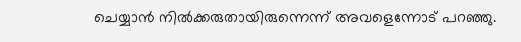ചെയ്യാന്‍ നില്‍ക്കരുതായിരുന്നെന്ന് അവളെന്നോട് പറഞ്ഞു.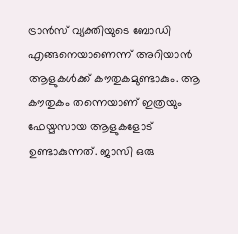ട്രാന്‍സ് വ്യക്തിയുടെ ബോഡി എങ്ങനെയാണെന്ന് അറിയാന്‍ ആളുകള്‍ക്ക് കൗതുകമുണ്ടാകും. ആ കൗതുകം തന്നെയാണ് ഇത്രയും ഫേയ്മസായ ആളുകളോട് ഉണ്ടാകുന്നത്. ജാസി ഒരു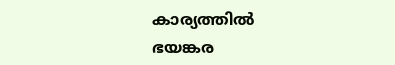കാര്യത്തില്‍ ഭയങ്കര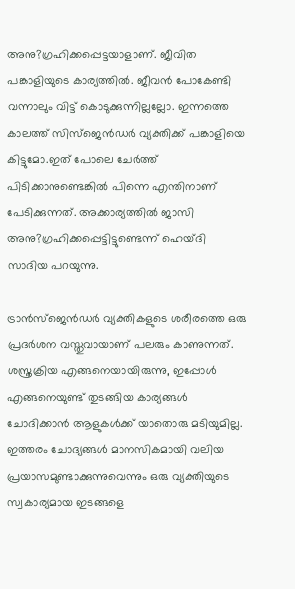അനു?ഗ്രഹിക്കപ്പെട്ടയാളാണ്. ജീവിത പങ്കാളിയുടെ കാര്യത്തില്‍. ജീവന്‍ പോകേണ്ടി വന്നാലും വിട്ട് കൊടുക്കുന്നില്ലല്ലോ. ഇന്നത്തെ കാലത്ത് സിസ്‌ജെന്‍ഡര്‍ വ്യക്തിക്ക് പങ്കാളിയെ കിട്ടുമോ.ഇത് പോലെ ചേര്‍ത്ത് പിടിക്കാനുണ്ടെങ്കില്‍ പിന്നെ എന്തിനാണ് പേടിക്കുന്നത്. അക്കാര്യത്തില്‍ ജാസി അനു?ഗ്രഹിക്കപ്പെട്ടിട്ടുണ്ടെന്ന് ഹെയ്ദി സാദിയ പറയുന്നു.

ട്രാന്‍സ്ജെന്‍ഡര്‍ വ്യക്തികളുടെ ശരീരത്തെ ഒരു പ്രദര്‍ശന വസ്തുവായാണ് പലരും കാണുന്നത്. ശസ്ത്രക്രിയ എങ്ങനെയായിരുന്നു, ഇപ്പോള്‍ എങ്ങനെയുണ്ട് തുടങ്ങിയ കാര്യങ്ങള്‍ ചോദിക്കാന്‍ ആളുകള്‍ക്ക് യാതൊരു മടിയുമില്ല. ഇത്തരം ചോദ്യങ്ങള്‍ മാനസികമായി വലിയ പ്രയാസമുണ്ടാക്കുന്നുവെന്നും ഒരു വ്യക്തിയുടെ സ്വകാര്യമായ ഇടങ്ങളെ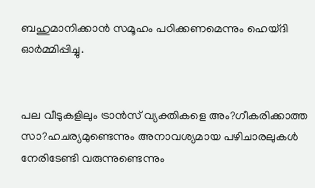ബഹുമാനിക്കാന്‍ സമൂഹം പഠിക്കണമെന്നും ഹെയ്ദി ഓര്‍മ്മിപ്പിച്ചു.


പല വീടുകളിലും ട്രാന്‍സ് വ്യക്തികളെ അം?ഗീകരിക്കാത്ത സാ?ഹചര്യമുണ്ടെന്നും അനാവശ്യമായ പഴിചാരലുകള്‍ നേരിടേണ്ടി വരുന്നുണ്ടെന്നും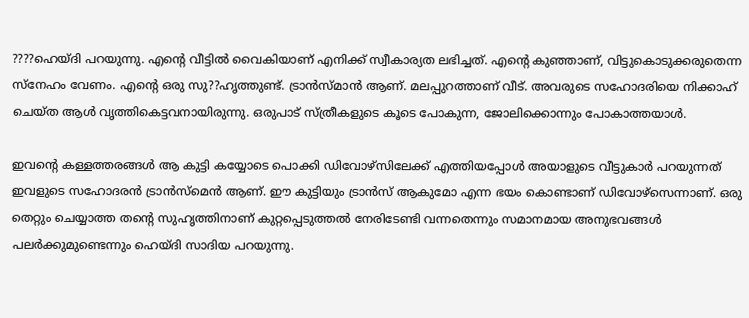????ഹെയ്ദി പറയുന്നു. എന്റെ വീട്ടില്‍ വൈകിയാണ് എനിക്ക് സ്വീകാര്യത ലഭിച്ചത്. എന്റെ കുഞ്ഞാണ്, വിട്ടുകൊടുക്കരുതെന്ന സ്‌നേഹം വേണം. എന്റെ ഒരു സു??ഹൃത്തുണ്ട്. ട്രാന്‍സ്മാന്‍ ആണ്. മലപ്പുറത്താണ് വീട്. അവരുടെ സഹോദരിയെ നിക്കാഹ് ചെയ്ത ആള്‍ വൃത്തികെട്ടവനായിരുന്നു. ഒരുപാട് സ്ത്രീകളുടെ കൂടെ പോകുന്ന, ജോലിക്കൊന്നും പോകാത്തയാള്‍.

ഇവന്റെ കള്ളത്തരങ്ങള്‍ ആ കുട്ടി കയ്യോടെ പൊക്കി ഡിവോഴ്‌സിലേക്ക് എത്തിയപ്പോള്‍ അയാളുടെ വീട്ടുകാര്‍ പറയുന്നത് ഇവളുടെ സഹോദരന്‍ ട്രാന്‍സ്‌മെന്‍ ആണ്. ഈ കുട്ടിയും ട്രാന്‍സ് ആകുമോ എന്ന ഭയം കൊണ്ടാണ് ഡിവോഴ്‌സെന്നാണ്. ഒരു തെറ്റും ചെയ്യാത്ത തന്റെ സുഹൃത്തിനാണ് കുറ്റപ്പെടുത്തല്‍ നേരിടേണ്ടി വന്നതെന്നും സമാനമായ അനുഭവങ്ങള്‍ പലര്‍ക്കുമുണ്ടെന്നും ഹെയ്ദി സാദിയ പറയുന്നു.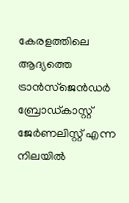കേരളത്തിലെ ആദ്യത്തെ ട്രാന്‍സ്ജെന്‍ഡര്‍ ബ്രോഡ്കാസ്റ്റ് ജേര്‍ണലിസ്റ്റ് എന്ന നിലയില്‍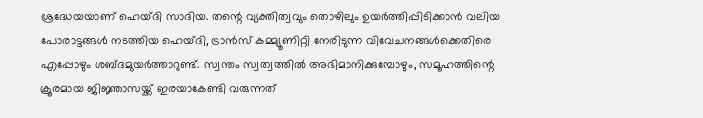ശ്രദ്ധേയയാണ് ഹെയ്ദി സാദിയ. തന്റെ വ്യക്തിത്വവും തൊഴിലും ഉയര്‍ത്തിപ്പിടിക്കാന്‍ വലിയ പോരാട്ടങ്ങള്‍ നടത്തിയ ഹെയ്ദി, ട്രാന്‍സ് കമ്മ്യൂണിറ്റി നേരിടുന്ന വിവേചനങ്ങള്‍ക്കെതിരെ എപ്പോഴും ശബ്ദമുയര്‍ത്താറുണ്ട്. സ്വന്തം സ്വത്വത്തില്‍ അഭിമാനിക്കുമ്പോഴും, സമൂഹത്തിന്റെ ക്രൂരമായ ജിജ്ഞാസയ്ക്ക് ഇരയാകേണ്ടി വരുന്നത്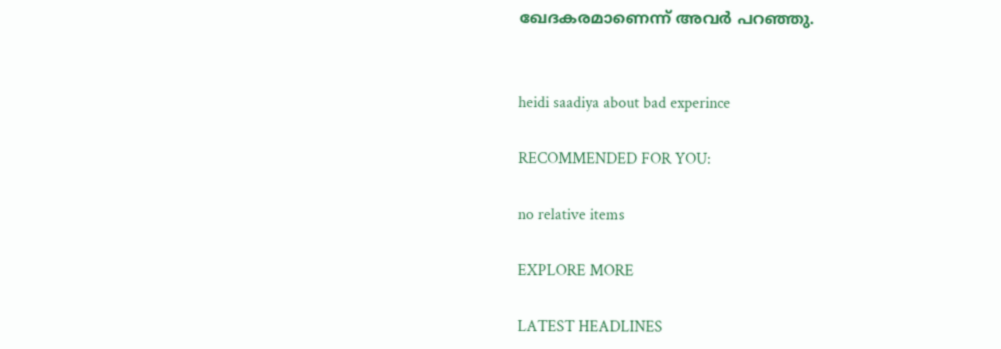ഖേദകരമാണെന്ന് അവര്‍ പറഞ്ഞു.


heidi saadiya about bad experince

RECOMMENDED FOR YOU:

no relative items

EXPLORE MORE

LATEST HEADLINES